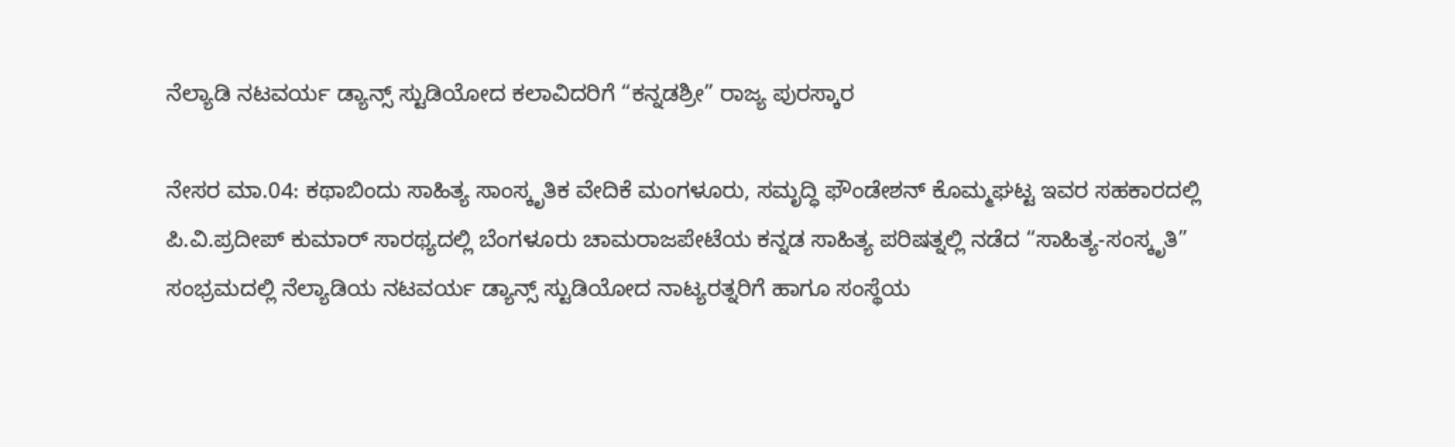ನೆಲ್ಯಾಡಿ ನಟವರ್ಯ ಡ್ಯಾನ್ಸ್ ಸ್ಟುಡಿಯೋದ ಕಲಾವಿದರಿಗೆ “ಕನ್ನಡಶ್ರೀ” ರಾಜ್ಯ ಪುರಸ್ಕಾರ

ನೇಸರ ಮಾ.04: ಕಥಾಬಿಂದು ಸಾಹಿತ್ಯ ಸಾಂಸ್ಕೃತಿಕ ವೇದಿಕೆ ಮಂಗಳೂರು, ಸಮೃದ್ಧಿ ಫೌಂಡೇಶನ್ ಕೊಮ್ಮಘಟ್ಟ ಇವರ ಸಹಕಾರದಲ್ಲಿ ಪಿ.ವಿ.ಪ್ರದೀಪ್ ಕುಮಾರ್ ಸಾರಥ್ಯದಲ್ಲಿ ಬೆಂಗಳೂರು ಚಾಮರಾಜಪೇಟೆಯ ಕನ್ನಡ ಸಾಹಿತ್ಯ ಪರಿಷತ್ನಲ್ಲಿ ನಡೆದ “ಸಾಹಿತ್ಯ-ಸಂಸ್ಕೃತಿ” ಸಂಭ್ರಮದಲ್ಲಿ ನೆಲ್ಯಾಡಿಯ ನಟವರ್ಯ ಡ್ಯಾನ್ಸ್ ಸ್ಟುಡಿಯೋದ ನಾಟ್ಯರತ್ನರಿಗೆ ಹಾಗೂ ಸಂಸ್ಥೆಯ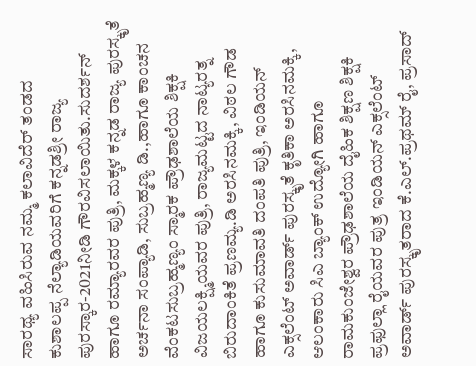ಸಾರಥ್ಯ ವಹಿಸಿರುವ ನಮ್ಮ ಕಲಾವಿದೆರ್ ತಂಡದ ಕುಶಾಲಪ್ಪ ನೆಲ್ಯಾಡಿಯವರಿಗೆ ಕನ್ನಡಶ್ರೀ ರಾಜ್ಯ ಪುರಸ್ಕಾರ-2021ನೀಡಿ ಗೌರವಿಸಲಾಯಿತು.ಸುದರ್ಶನ್ ಹಾಗೂ ರಮ್ಯಾರವರ ಪುತ್ರಿ, ಮಕ್ಕಳ ಕನ್ನಡ ರಾಜ್ಯ ಪುರಸ್ಕೃತೆ ಅರ್ಚನಾ ಸಂಪ್ಯಾಡಿ, ಸುಬ್ರಹ್ಮಣ್ಯ ಡಿ.,ಹಾಗೂ ಕಾಂಚನ ವೆಂಕಟಸುಬ್ರಹ್ಮಣ್ಯಂ ಸ್ಮಾರಕ ಪ್ರೌಢಶಾಲೆಯ ಶಿಕ್ಷಕಿ ವಿಜಯಲಕ್ಷ್ಮಿಯವರ ಪುತ್ರಿ, ರಾಜ್ಯಮಟ್ಟದ ನಾಟ್ಯರತ್ನ ಬಿರುದಾಂಕಿತೆ ಪ್ರಣಮ್ಯ.ಡಿ ಅರಸಿನಮಕ್ಕಿ, ವಿಠಲ ಗೌಡ ಹಾಗೂ ಕುಸುಮಾವತಿ ದಂಪತಿ ಪುತ್ರಿ, ಇಂಡಿಯನ್ ಎಕ್ಸಲೆಂಟ್ ಅವಾರ್ಡ್ ಪುರಸ್ಕೃತೆ ಕೃತಿಕಾ ಅರಸಿನಮಕ್ಕಿ, ಆಲಂಕಾರು ಸಿಎ ಬ್ಯಾಂಕ್ ಉದ್ಯೋಗಿ ಹಾಗೂ ರಾಮಕುಂಜೇಶ್ವರ ಪ್ರೌಢಶಾಲೆಯ ದೈಹಿಕ ಶಿಕ್ಷಣ ಶಿಕ್ಷಕಿ ಪ್ರಫುಲ್ಲಾ ರೈಯವರ ಪುತ್ರ ಇಂಡಿಯನ್ ಎಕ್ಸಲೆಂಟ್ ಅವಾರ್ಡ್ ಪುರಸ್ಕೃತರಾದ ಕೆ.ಎಲ್.ಪ್ರಥಮ್ ರೈ, ಪ್ರಸಾದ್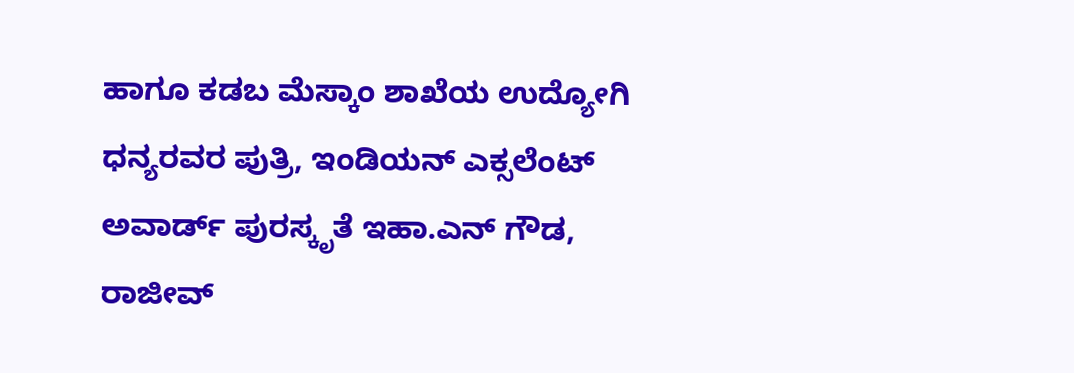ಹಾಗೂ ಕಡಬ ಮೆಸ್ಕಾಂ ಶಾಖೆಯ ಉದ್ಯೋಗಿ ಧನ್ಯರವರ ಪುತ್ರಿ, ಇಂಡಿಯನ್ ಎಕ್ಸಲೆಂಟ್ ಅವಾರ್ಡ್ ಪುರಸ್ಕೃತೆ ಇಹಾ.ಎನ್ ಗೌಡ, ರಾಜೀವ್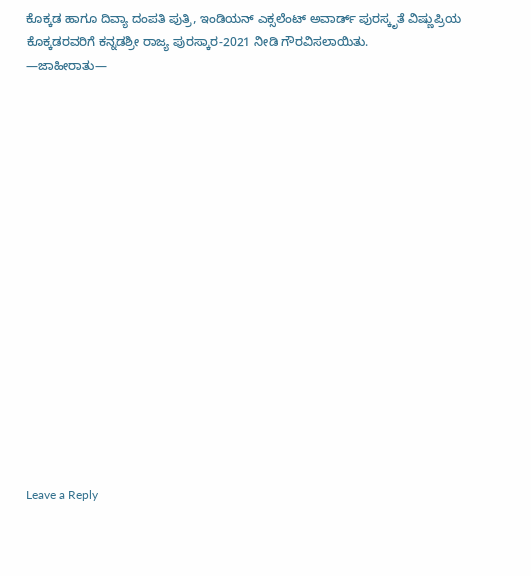ಕೊಕ್ಕಡ ಹಾಗೂ ದಿವ್ಯಾ ದಂಪತಿ ಪುತ್ರಿ, ಇಂಡಿಯನ್ ಎಕ್ಸಲೆಂಟ್ ಅವಾರ್ಡ್ ಪುರಸ್ಕೃತೆ ವಿಷ್ಣುಪ್ರಿಯ ಕೊಕ್ಕಡರವರಿಗೆ ಕನ್ನಡಶ್ರೀ ರಾಜ್ಯ ಪುರಸ್ಕಾರ-2021 ನೀಡಿ ಗೌರವಿಸಲಾಯಿತು.
—ಜಾಹೀರಾತು—

















Leave a Reply